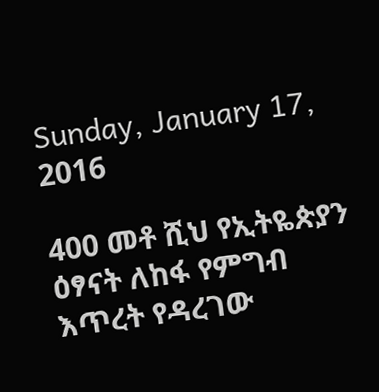Sunday, January 17, 2016

400 መቶ ሺህ የኢትዬጵያን ዕፃናት ለከፋ የምግብ እጥረት የዳረገው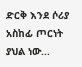ድርቅ እንደ ሶሪያ አስከፊ ጦርነት ያህል ነው...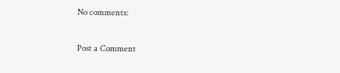No comments:

Post a Comment